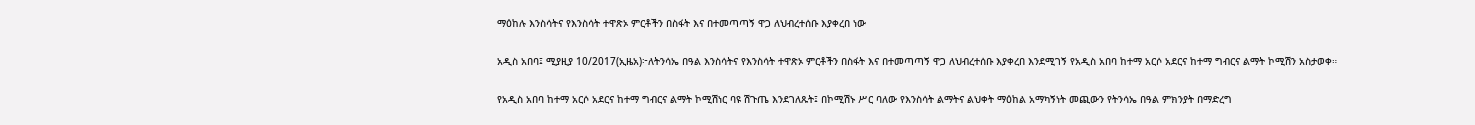ማዕከሉ እንስሳትና የእንስሳት ተዋጽኦ ምርቶችን በስፋት እና በተመጣጣኝ ዋጋ ለህብረተሰቡ እያቀረበ ነው

አዲስ አበባ፤ ሚያዚያ 10/2017(ኢዜአ)፦ለትንሳኤ በዓል እንስሳትና የእንስሳት ተዋጽኦ ምርቶችን በስፋት እና በተመጣጣኝ ዋጋ ለህብረተሰቡ እያቀረበ እንደሚገኝ የአዲስ አበባ ከተማ አርሶ አደርና ከተማ ግብርና ልማት ኮሚሽን አስታወቀ።

የአዲስ አበባ ከተማ አርሶ አደርና ከተማ ግብርና ልማት ኮሚሽነር ባዩ ሽጉጤ እንደገለጹት፤ በኮሚሽኑ ሥር ባለው የእንስሳት ልማትና ልህቀት ማዕከል አማካኝነት መጪውን የትንሳኤ በዓል ምክንያት በማድረግ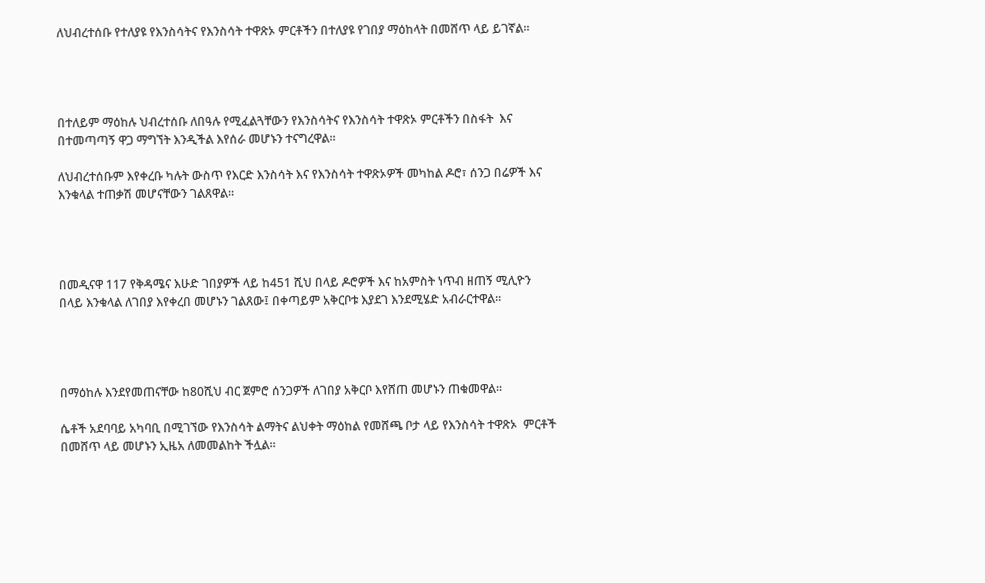ለህብረተሰቡ የተለያዩ የእንስሳትና የእንስሳት ተዋጽኦ ምርቶችን በተለያዩ የገበያ ማዕከላት በመሸጥ ላይ ይገኛል።




በተለይም ማዕከሉ ህብረተሰቡ ለበዓሉ የሚፈልጓቸውን የእንስሳትና የእንስሳት ተዋጽኦ ምርቶችን በስፋት  እና በተመጣጣኝ ዋጋ ማግኘት እንዲችል እየሰራ መሆኑን ተናግረዋል።

ለህብረተሰቡም እየቀረቡ ካሉት ውስጥ የእርድ እንስሳት እና የእንስሳት ተዋጽኦዎች መካከል ዶሮ፣ ሰንጋ በሬዎች እና እንቁላል ተጠቃሽ መሆናቸውን ገልጸዋል።




በመዲናዋ 117 የቅዳሜና እሁድ ገበያዎች ላይ ከ451 ሺህ በላይ ዶሮዎች እና ከአምስት ነጥብ ዘጠኝ ሚሊዮን በላይ እንቁላል ለገበያ እየቀረበ መሆኑን ገልጸው፤ በቀጣይም አቅርቦቱ እያደገ እንደሚሄድ አብራርተዋል።




በማዕከሉ እንደየመጠናቸው ከ80ሺህ ብር ጀምሮ ሰንጋዎች ለገበያ አቅርቦ እየሸጠ መሆኑን ጠቁመዋል።

ሴቶች አደባባይ አካባቢ በሚገኘው የእንስሳት ልማትና ልህቀት ማዕከል የመሸጫ ቦታ ላይ የእንስሳት ተዋጽኦ  ምርቶች በመሸጥ ላይ መሆኑን ኢዜአ ለመመልከት ችሏል።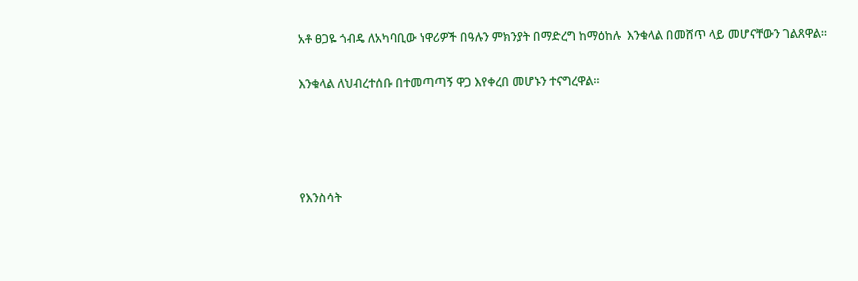አቶ ፀጋዬ ጎብዴ ለአካባቢው ነዋሪዎች በዓሉን ምክንያት በማድረግ ከማዕከሉ  እንቁላል በመሸጥ ላይ መሆናቸውን ገልጸዋል።

እንቁላል ለህብረተሰቡ በተመጣጣኝ ዋጋ እየቀረበ መሆኑን ተናግረዋል።




የእንስሳት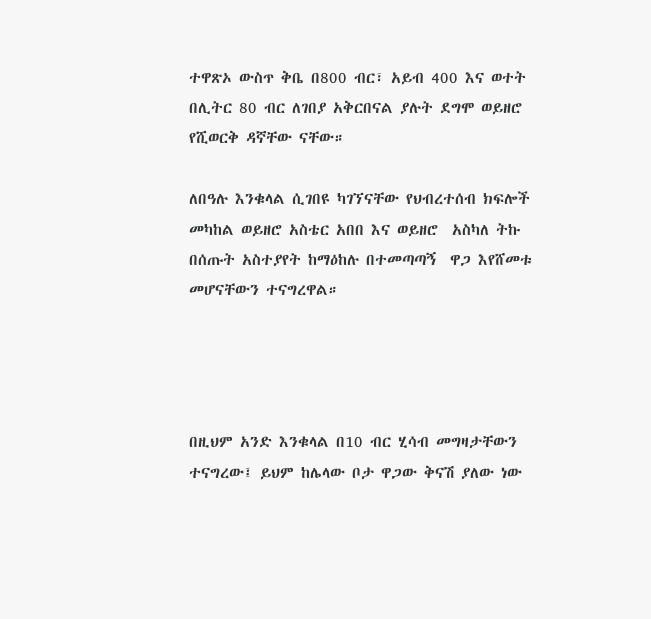ተዋጽኦ ውስጥ ቅቤ በ800 ብር፣ አይብ 400 እና ወተት በሊትር 80 ብር ለገበያ አቅርበናል ያሉት ደግሞ ወይዘሮ የሺወርቅ ዳኛቸው ናቸው።

ለበዓሉ እንቁላል ሲገበዩ ካገኘናቸው የህብረተሰብ ክፍሎች መካከል ወይዘሮ አስቴር አበበ እና ወይዘሮ  አስካለ ትኩ በሰጡት አስተያየት ከማዕከሉ በተመጣጣኝ  ዋጋ እየሸመቱ መሆናቸውን ተናግረዋል።




በዚህም አንድ እንቁላል በ10 ብር ሂሳብ መግዛታቸውን ተናግረው፤ ይህም ከሌላው ቦታ ዋጋው ቅናሽ ያለው ነው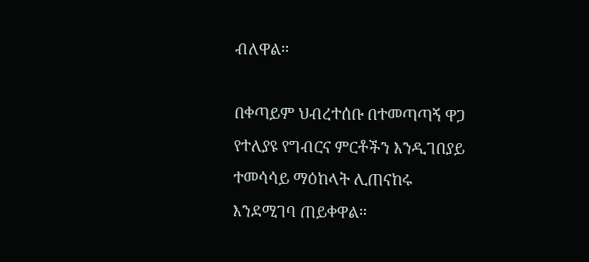ብለዋል።

በቀጣይም ህብረተሰቡ በተመጣጣኝ ዋጋ የተለያዩ የግብርና ምርቶችን እንዲገበያይ ተመሳሳይ ማዕከላት ሊጠናከሩ እንደሚገባ ጠይቀዋል።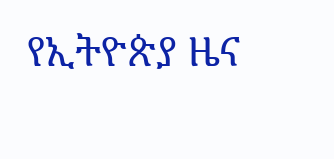የኢትዮጵያ ዜና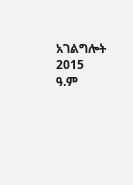አገልግሎት
2015
ዓ.ም